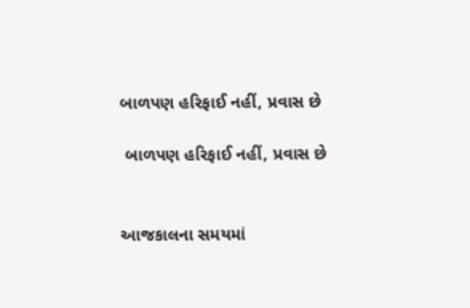બાળપણ હરિફાઈ નહીં, પ્રવાસ છે

 બાળપણ હરિફાઈ નહીં, પ્રવાસ છે


આજકાલના સમયમાં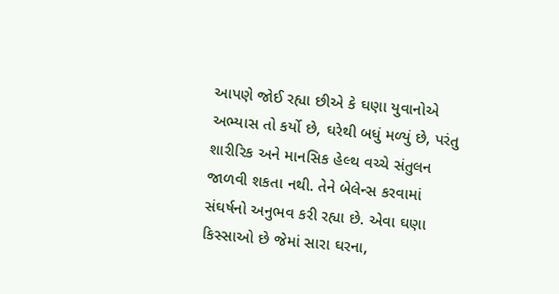આપણે જોઈ રહ્યા છીએ કે ઘણા યુવાનોએ અભ્યાસ તો કર્યો છે, ઘરેથી બધું મળ્યું છે, પરંતુ શારીરિક અને માનસિક હેલ્થ વચ્ચે સંતુલન જાળવી શકતા નથી. તેને બેલેન્સ કરવામાં સંઘર્ષનો અનુભવ કરી રહ્યા છે. એવા ઘણા કિસ્સાઓ છે જેમાં સારા ઘરના,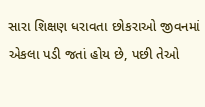સારા શિક્ષણ ધરાવતા છોકરાઓ જીવનમાં એકલા પડી જતાં હોય છે, પછી તેઓ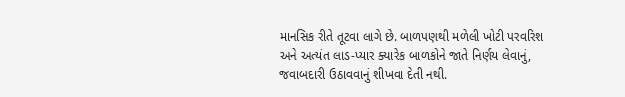માનસિક રીતે તૂટવા લાગે છે. બાળપણથી મળેલી ખોટી પરવરિશ અને અત્યંત લાડ-પ્યાર ક્યારેક બાળકોને જાતે નિર્ણય લેવાનું, જવાબદારી ઉઠાવવાનું શીખવા દેતી નથી.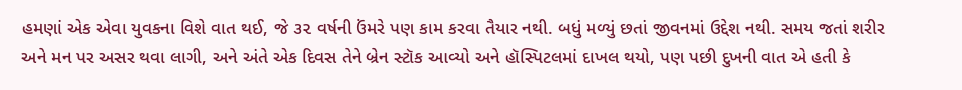હમણાં એક એવા યુવકના વિશે વાત થઈ, જે ૩૨ વર્ષની ઉંમરે પણ કામ કરવા તૈયાર નથી. બધું મળ્યું છતાં જીવનમાં ઉદ્દેશ નથી. સમય જતાં શરીર અને મન પર અસર થવા લાગી, અને અંતે એક દિવસ તેને બ્રેન સ્ટૉક આવ્યો અને હૉસ્પિટલમાં દાખલ થયો, પણ પછી દુખની વાત એ હતી કે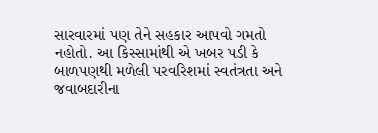સારવારમાં પણ તેને સહકાર આપવો ગમતો નહોતો. આ કિસ્સામાંથી એ ખબર પડી કે બાળપણથી મળેલી પરવરિશમાં સ્વતંત્રતા અને જવાબદારીના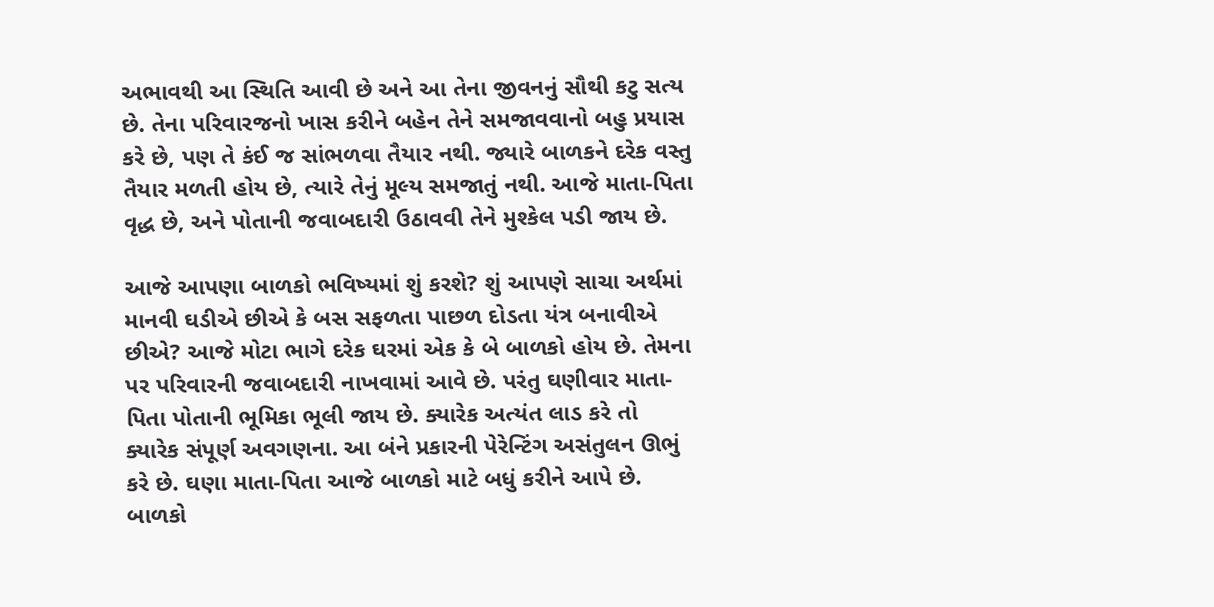અભાવથી આ સ્થિતિ આવી છે અને આ તેના જીવનનું સૌથી કટુ સત્ય છે. તેના પરિવારજનો ખાસ કરીને બહેન તેને સમજાવવાનો બહુ પ્રયાસ કરે છે, પણ તે કંઈ જ સાંભળવા તૈયાર નથી. જ્યારે બાળકને દરેક વસ્તુ તૈયાર મળતી હોય છે, ત્યારે તેનું મૂલ્ય સમજાતું નથી. આજે માતા-પિતા વૃદ્ધ છે, અને પોતાની જવાબદારી ઉઠાવવી તેને મુશ્કેલ પડી જાય છે.

આજે આપણા બાળકો ભવિષ્યમાં શું કરશે? શું આપણે સાચા અર્થમાં માનવી ઘડીએ છીએ કે બસ સફળતા પાછળ દોડતા યંત્ર બનાવીએ છીએ? આજે મોટા ભાગે દરેક ઘરમાં એક કે બે બાળકો હોય છે. તેમના પર પરિવારની જવાબદારી નાખવામાં આવે છે. પરંતુ ઘણીવાર માતા-પિતા પોતાની ભૂમિકા ભૂલી જાય છે. ક્યારેક અત્યંત લાડ કરે તો ક્યારેક સંપૂર્ણ અવગણના. આ બંને પ્રકારની પેરેન્ટિંગ અસંતુલન ઊભું કરે છે. ઘણા માતા-પિતા આજે બાળકો માટે બધું કરીને આપે છે. બાળકો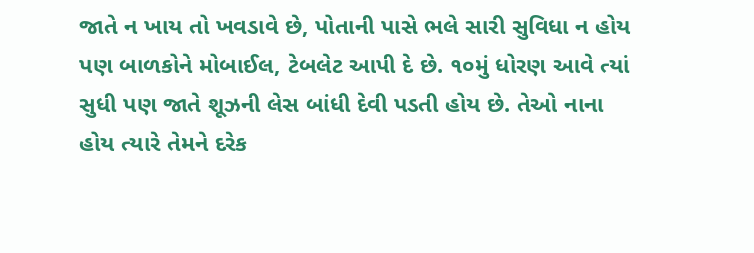જાતે ન ખાય તો ખવડાવે છે, પોતાની પાસે ભલે સારી સુવિધા ન હોય પણ બાળકોને મોબાઈલ, ટેબલેટ આપી દે છે. ૧૦મું ધોરણ આવે ત્યાં સુધી પણ જાતે શૂઝની લેસ બાંધી દેવી પડતી હોય છે. તેઓ નાના હોય ત્યારે તેમને દરેક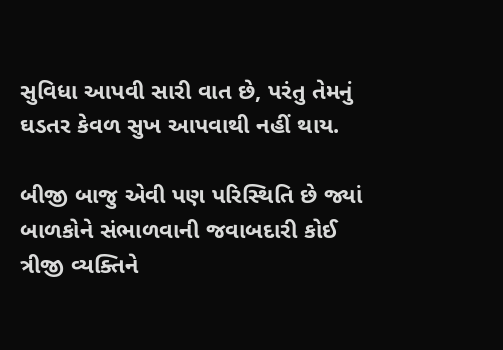સુવિધા આપવી સારી વાત છે, પરંતુ તેમનું ઘડતર કેવળ સુખ આપવાથી નહીં થાય.

બીજી બાજુ એવી પણ પરિસ્થિતિ છે જ્યાં બાળકોને સંભાળવાની જવાબદારી કોઈ ત્રીજી વ્યક્તિને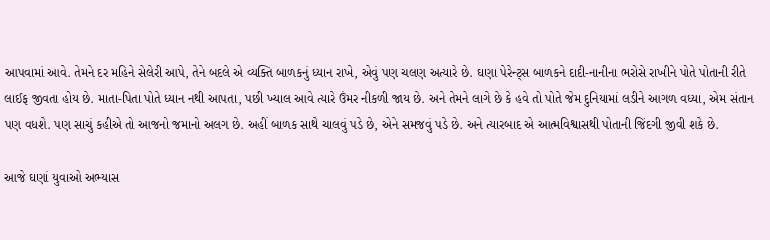આપવામાં આવે. તેમને દર મહિને સેલેરી આપે, તેને બદલે એ વ્યક્તિ બાળકનું ધ્યાન રાખે, એવું પણ ચલણ અત્યારે છે. ઘણા પેરેન્ટ્સ બાળકને દાદી-નાનીના ભરોસે રાખીને પોતે પોતાની રીતે લાઈફ જીવતા હોય છે. માતા-પિતા પોતે ધ્યાન નથી આપતા, પછી ખ્યાલ આવે ત્યારે ઉંમર નીકળી જાય છે. અને તેમને લાગે છે કે હવે તો પોતે જેમ દુનિયામાં લડીને આગળ વધ્યા, એમ સંતાન પણ વધશે. પણ સાચું કહીએ તો આજનો જમાનો અલગ છે. અહીં બાળક સાથે ચાલવું પડે છે, એને સમજવું પડે છે. અને ત્યારબાદ એ આત્મવિશ્વાસથી પોતાની જિંદગી જીવી શકે છે.

આજે ઘણાં યુવાઓ અભ્યાસ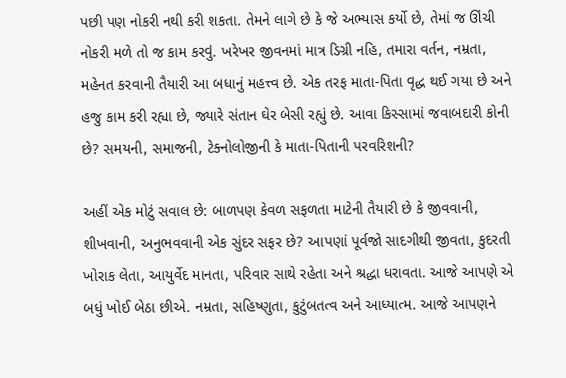પછી પણ નોકરી નથી કરી શકતા. તેમને લાગે છે કે જે અભ્યાસ કર્યો છે, તેમાં જ ઊંચી નોકરી મળે તો જ કામ કરવું. ખરેખર જીવનમાં માત્ર ડિગ્રી નહિ, તમારા વર્તન, નમ્રતા, મહેનત કરવાની તૈયારી આ બધાનું મહત્ત્વ છે. એક તરફ માતા-પિતા વૃદ્ધ થઈ ગયા છે અને હજુ કામ કરી રહ્યા છે, જ્યારે સંતાન ઘેર બેસી રહ્યું છે. આવા કિસ્સામાં જવાબદારી કોની છે? સમયની, સમાજની, ટેક્નોલોજીની કે માતા-પિતાની પરવરિશની?

અહીં એક મોટું સવાલ છે: બાળપણ કેવળ સફળતા માટેની તૈયારી છે કે જીવવાની, શીખવાની, અનુભવવાની એક સુંદર સફર છે? આપણાં પૂર્વજો સાદગીથી જીવતા, કુદરતી ખોરાક લેતા, આયુર્વેદ માનતા, પરિવાર સાથે રહેતા અને શ્રદ્ધા ધરાવતા. આજે આપણે એ બધું ખોઈ બેઠા છીએ. નમ્રતા, સહિષ્ણુતા, કુટુંબતત્વ અને આધ્યાત્મ. આજે આપણને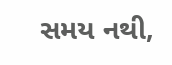સમય નથી,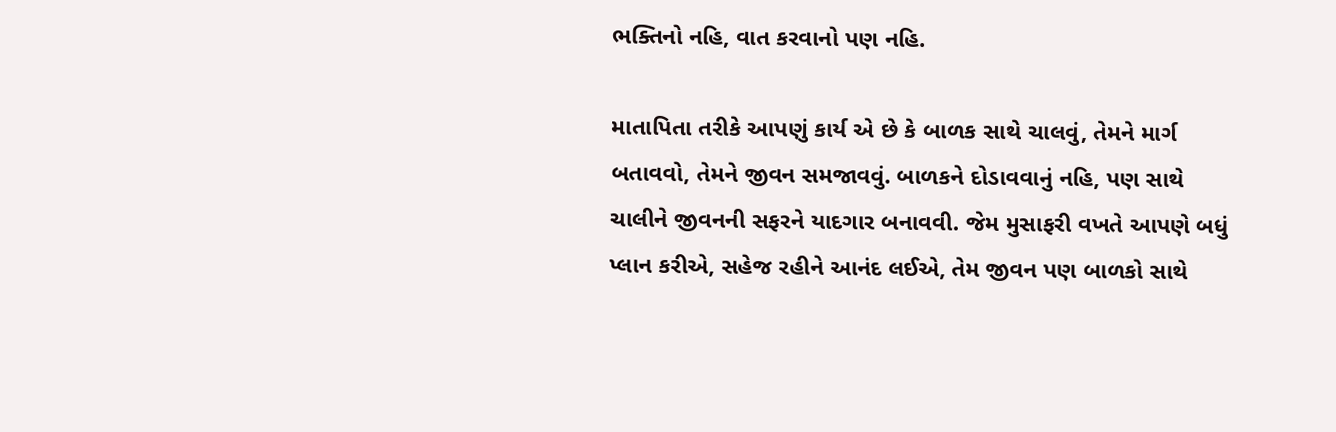ભક્તિનો નહિ, વાત કરવાનો પણ નહિ.

માતાપિતા તરીકે આપણું કાર્ય એ છે કે બાળક સાથે ચાલવું, તેમને માર્ગ બતાવવો, તેમને જીવન સમજાવવું. બાળકને દોડાવવાનું નહિ, પણ સાથે ચાલીને જીવનની સફરને યાદગાર બનાવવી. જેમ મુસાફરી વખતે આપણે બધું પ્લાન કરીએ, સહેજ રહીને આનંદ લઈએ, તેમ જીવન પણ બાળકો સાથે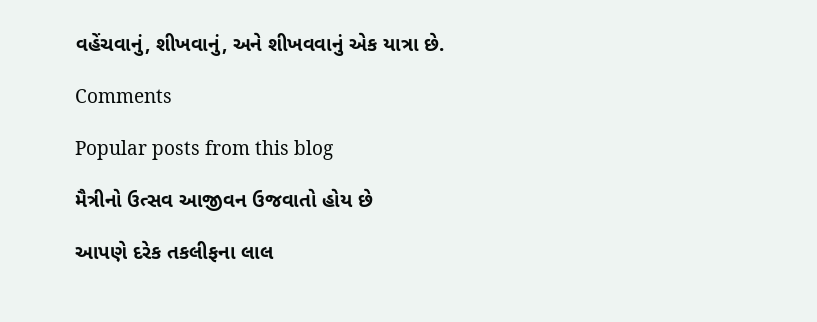વહેંચવાનું, શીખવાનું, અને શીખવવાનું એક યાત્રા છે.

Comments

Popular posts from this blog

મૈત્રીનો ઉત્સવ આજીવન ઉજવાતો હોય છે

આપણે દરેક તકલીફના લાલ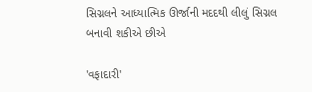સિગ્નલને આધ્યાત્મિક ઊર્જાની મદદથી લીલું સિગ્નલ બનાવી શકીએ છીએ

'વફાદારી'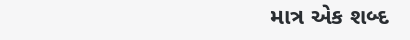માત્ર એક શબ્દ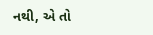નથી, એ તો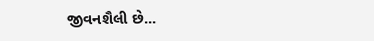જીવનશૈલી છે...